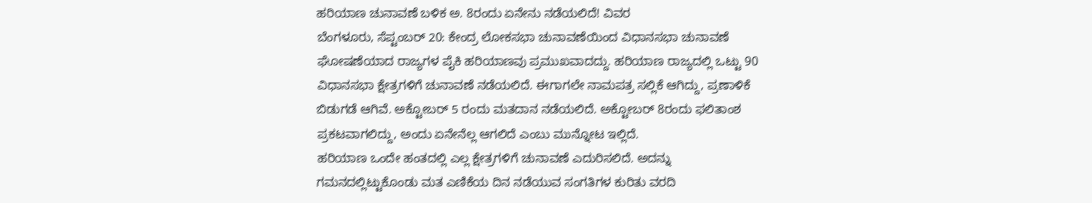ಹರಿಯಾಣ ಚುನಾವಣೆ ಬಳಿಕ ಅ. 8ರಂದು ಏನೇನು ನಡೆಯಲಿದೆ! ವಿವರ
ಬೆಂಗಳೂರು, ಸೆಪ್ಟಂಬರ್ 20: ಕೇಂದ್ರ ಲೋಕಸಭಾ ಚುನಾವಣೆಯಿಂದ ವಿಧಾನಸಭಾ ಚುನಾವಣೆ ಘೋಷಣೆಯಾದ ರಾಜ್ಯಗಳ ಪೈಕಿ ಹರಿಯಾಣವು ಪ್ರಮುಖವಾದದ್ದು. ಹರಿಯಾಣ ರಾಜ್ಯದಲ್ಲಿ ಒಟ್ಟು 90 ವಿಧಾನಸಭಾ ಕ್ಷೇತ್ರಗಳಿಗೆ ಚುನಾವಣೆ ನಡೆಯಲಿದೆ. ಈಗಾಗಲೇ ನಾಮಪತ್ರ ಸಲ್ಲಿಕೆ ಆಗಿದ್ದು, ಪ್ರಣಾಳಿಕೆ ಬಿಡುಗಡೆ ಆಗಿವೆ. ಅಕ್ಟೋಬರ್ 5 ರಂದು ಮತದಾನ ನಡೆಯಲಿದೆ. ಅಕ್ಟೋಬರ್ 8ರಂದು ಫಲಿತಾಂಶ ಪ್ರಕಟವಾಗಲಿದ್ದು, ಅಂದು ಏನೇನೆಲ್ಲ ಆಗಲಿದೆ ಎಂಬು ಮುನ್ನೋಟ ಇಲ್ಲಿದೆ.
ಹರಿಯಾಣ ಒಂದೇ ಹಂತದಲ್ಲಿ ಎಲ್ಲ ಕ್ಷೇತ್ರಗಳಿಗೆ ಚುನಾವಣೆ ಎದುರಿಸಲಿದೆ. ಅದನ್ನು ಗಮನದಲ್ಲಿಟ್ಟುಕೊಂಡು ಮತ ಎಣಿಕೆಯ ದಿನ ನಡೆಯುವ ಸಂಗತಿಗಳ ಕುರಿತು ವರದಿ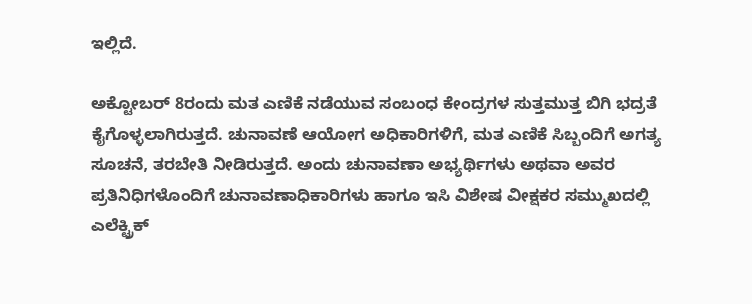ಇಲ್ಲಿದೆ.

ಅಕ್ಟೋಬರ್ 8ರಂದು ಮತ ಎಣಿಕೆ ನಡೆಯುವ ಸಂಬಂಧ ಕೇಂದ್ರಗಳ ಸುತ್ತಮುತ್ತ ಬಿಗಿ ಭದ್ರತೆ ಕೈಗೊಳ್ಳಲಾಗಿರುತ್ತದೆ. ಚುನಾವಣೆ ಆಯೋಗ ಅಧಿಕಾರಿಗಳಿಗೆ, ಮತ ಎಣಿಕೆ ಸಿಬ್ಬಂದಿಗೆ ಅಗತ್ಯ ಸೂಚನೆ, ತರಬೇತಿ ನೀಡಿರುತ್ತದೆ. ಅಂದು ಚುನಾವಣಾ ಅಭ್ಯರ್ಥಿಗಳು ಅಥವಾ ಅವರ ಪ್ರತಿನಿಧಿಗಳೊಂದಿಗೆ ಚುನಾವಣಾಧಿಕಾರಿಗಳು ಹಾಗೂ ಇಸಿ ವಿಶೇಷ ವೀಕ್ಷಕರ ಸಮ್ಮುಖದಲ್ಲಿ ಎಲೆಕ್ಟ್ರಿಕ್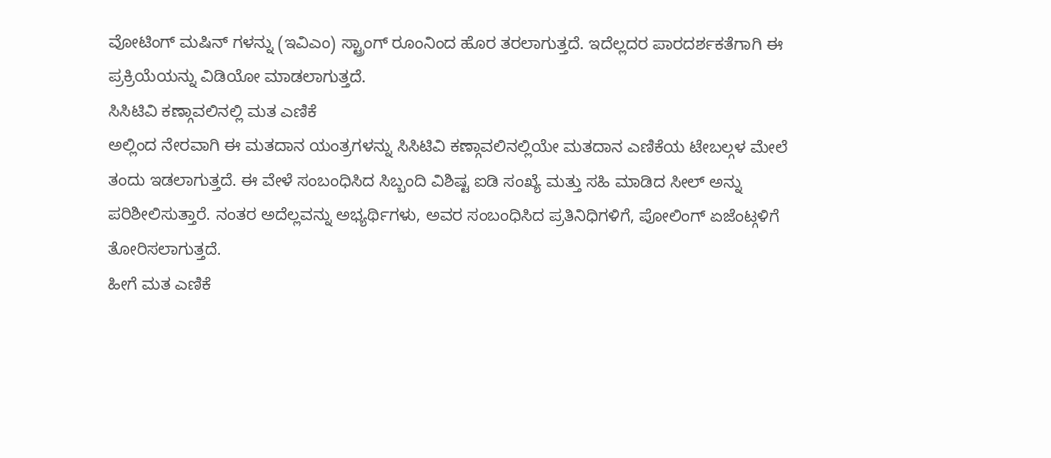ವೋಟಿಂಗ್ ಮಷಿನ್ ಗಳನ್ನು (ಇವಿಎಂ) ಸ್ಟ್ರಾಂಗ್ ರೂಂನಿಂದ ಹೊರ ತರಲಾಗುತ್ತದೆ. ಇದೆಲ್ಲದರ ಪಾರದರ್ಶಕತೆಗಾಗಿ ಈ ಪ್ರಕ್ರಿಯೆಯನ್ನು ವಿಡಿಯೋ ಮಾಡಲಾಗುತ್ತದೆ.
ಸಿಸಿಟಿವಿ ಕಣ್ಗಾವಲಿನಲ್ಲಿ ಮತ ಎಣಿಕೆ
ಅಲ್ಲಿಂದ ನೇರವಾಗಿ ಈ ಮತದಾನ ಯಂತ್ರಗಳನ್ನು ಸಿಸಿಟಿವಿ ಕಣ್ಗಾವಲಿನಲ್ಲಿಯೇ ಮತದಾನ ಎಣಿಕೆಯ ಟೇಬಲ್ಗಳ ಮೇಲೆ ತಂದು ಇಡಲಾಗುತ್ತದೆ. ಈ ವೇಳೆ ಸಂಬಂಧಿಸಿದ ಸಿಬ್ಬಂದಿ ವಿಶಿಷ್ಟ ಐಡಿ ಸಂಖ್ಯೆ ಮತ್ತು ಸಹಿ ಮಾಡಿದ ಸೀಲ್ ಅನ್ನು ಪರಿಶೀಲಿಸುತ್ತಾರೆ. ನಂತರ ಅದೆಲ್ಲವನ್ನು ಅಭ್ಯರ್ಥಿಗಳು, ಅವರ ಸಂಬಂಧಿಸಿದ ಪ್ರತಿನಿಧಿಗಳಿಗೆ, ಪೋಲಿಂಗ್ ಏಜೆಂಟ್ಗಳಿಗೆ ತೋರಿಸಲಾಗುತ್ತದೆ.
ಹೀಗೆ ಮತ ಎಣಿಕೆ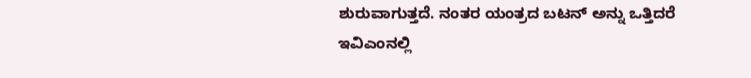ಶುರುವಾಗುತ್ತದೆ. ನಂತರ ಯಂತ್ರದ ಬಟನ್ ಅನ್ನು ಒತ್ತಿದರೆ ಇವಿಎಂನಲ್ಲಿ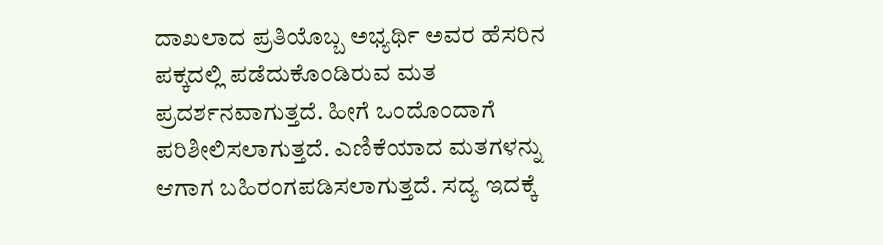ದಾಖಲಾದ ಪ್ರತಿಯೊಬ್ಬ ಅಭ್ಯರ್ಥಿ ಅವರ ಹೆಸರಿನ ಪಕ್ಕದಲ್ಲಿ ಪಡೆದುಕೊಂಡಿರುವ ಮತ ಪ್ರದರ್ಶನವಾಗುತ್ತದೆ. ಹೀಗೆ ಒಂದೊಂದಾಗೆ ಪರಿಶೀಲಿಸಲಾಗುತ್ತದೆ. ಎಣಿಕೆಯಾದ ಮತಗಳನ್ನು ಆಗಾಗ ಬಹಿರಂಗಪಡಿಸಲಾಗುತ್ತದೆ. ಸದ್ಯ ಇದಕ್ಕೆ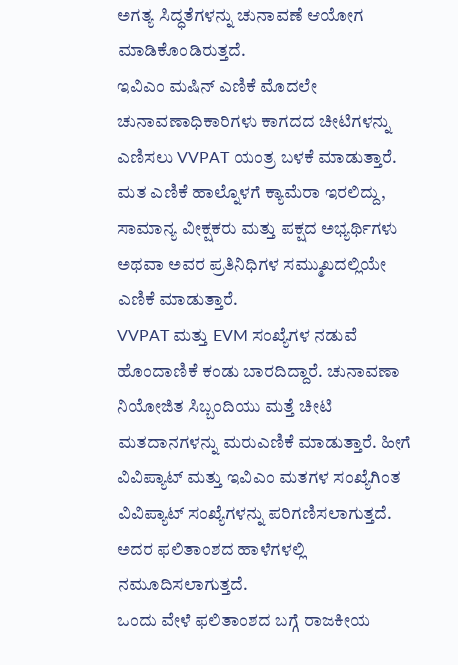ಅಗತ್ಯ ಸಿದ್ಧತೆಗಳನ್ನು ಚುನಾವಣೆ ಆಯೋಗ ಮಾಡಿಕೊಂಡಿರುತ್ತದೆ.
ಇವಿಎಂ ಮಷಿನ್ ಎಣಿಕೆ ಮೊದಲೇ ಚುನಾವಣಾಧಿಕಾರಿಗಳು ಕಾಗದದ ಚೀಟಿಗಳನ್ನು ಎಣಿಸಲು VVPAT ಯಂತ್ರ ಬಳಕೆ ಮಾಡುತ್ತಾರೆ. ಮತ ಎಣಿಕೆ ಹಾಲ್ನೊಳಗೆ ಕ್ಯಾಮೆರಾ ಇರಲಿದ್ದು, ಸಾಮಾನ್ಯ ವೀಕ್ಷಕರು ಮತ್ತು ಪಕ್ಷದ ಅಭ್ಯರ್ಥಿಗಳು ಅಥವಾ ಅವರ ಪ್ರತಿನಿಧಿಗಳ ಸಮ್ಮುಖದಲ್ಲಿಯೇ ಎಣಿಕೆ ಮಾಡುತ್ತಾರೆ.
VVPAT ಮತ್ತು EVM ಸಂಖ್ಯೆಗಳ ನಡುವೆ ಹೊಂದಾಣಿಕೆ ಕಂಡು ಬಾರದಿದ್ದಾರೆ. ಚುನಾವಣಾ ನಿಯೋಜಿತ ಸಿಬ್ಬಂದಿಯು ಮತ್ತೆ ಚೀಟಿ ಮತದಾನಗಳನ್ನು ಮರುಎಣಿಕೆ ಮಾಡುತ್ತಾರೆ. ಹೀಗೆ ವಿವಿಪ್ಯಾಟ್ ಮತ್ತು ಇವಿಎಂ ಮತಗಳ ಸಂಖ್ಯೆಗಿಂತ ವಿವಿಪ್ಯಾಟ್ ಸಂಖ್ಯೆಗಳನ್ನು ಪರಿಗಣಿಸಲಾಗುತ್ತದೆ. ಅದರ ಫಲಿತಾಂಶದ ಹಾಳೆಗಳಲ್ಲಿ ನಮೂದಿಸಲಾಗುತ್ತದೆ.
ಒಂದು ವೇಳೆ ಫಲಿತಾಂಶದ ಬಗ್ಗೆ ರಾಜಕೀಯ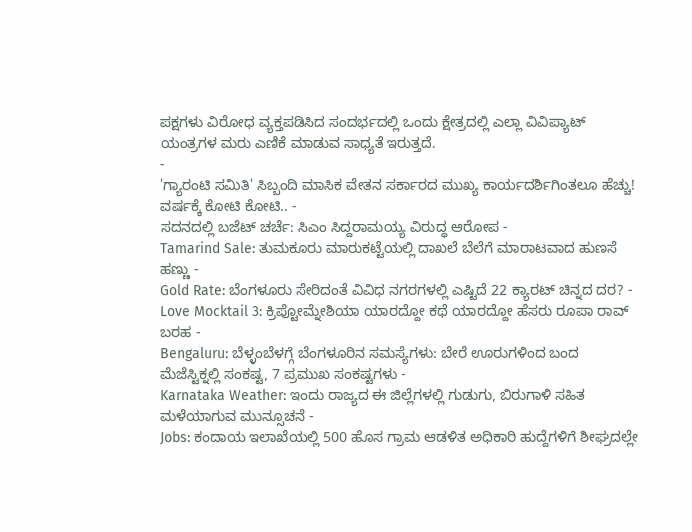ಪಕ್ಷಗಳು ವಿರೋಧ ವ್ಯಕ್ತಪಡಿಸಿದ ಸಂದರ್ಭದಲ್ಲಿ ಒಂದು ಕ್ಷೇತ್ರದಲ್ಲಿ ಎಲ್ಲಾ ವಿವಿಪ್ಯಾಟ್ ಯಂತ್ರಗಳ ಮರು ಎಣಿಕೆ ಮಾಡುವ ಸಾಧ್ಯತೆ ಇರುತ್ತದೆ.
-
'ಗ್ಯಾರಂಟಿ ಸಮಿತಿ' ಸಿಬ್ಬಂದಿ ಮಾಸಿಕ ವೇತನ ಸರ್ಕಾರದ ಮುಖ್ಯ ಕಾರ್ಯದರ್ಶಿಗಿಂತಲೂ ಹೆಚ್ಚು! ವರ್ಷಕ್ಕೆ ಕೋಟಿ ಕೋಟಿ.. -
ಸದನದಲ್ಲಿ ಬಜೆಟ್ ಚರ್ಚೆ: ಸಿಎಂ ಸಿದ್ದರಾಮಯ್ಯ ವಿರುದ್ಧ ಆರೋಪ -
Tamarind Sale: ತುಮಕೂರು ಮಾರುಕಟ್ಟೆಯಲ್ಲಿ ದಾಖಲೆ ಬೆಲೆಗೆ ಮಾರಾಟವಾದ ಹುಣಸೆ ಹಣ್ಣು -
Gold Rate: ಬೆಂಗಳೂರು ಸೇರಿದಂತೆ ವಿವಿಧ ನಗರಗಳಲ್ಲಿ ಎಷ್ಟಿದೆ 22 ಕ್ಯಾರಟ್ ಚಿನ್ನದ ದರ? -
Love Mocktail 3: ಕ್ರಿಪ್ಟೋಮ್ನೇಶಿಯಾ ಯಾರದ್ದೋ ಕಥೆ ಯಾರದ್ದೋ ಹೆಸರು ರೂಪಾ ರಾವ್ ಬರಹ -
Bengaluru: ಬೆಳ್ಳಂಬೆಳಗ್ಗೆ ಬೆಂಗಳೂರಿನ ಸಮಸ್ಯೆಗಳು: ಬೇರೆ ಊರುಗಳಿಂದ ಬಂದ ಮೆಜೆಸ್ಟಿಕ್ನಲ್ಲಿ ಸಂಕಷ್ಟ, 7 ಪ್ರಮುಖ ಸಂಕಷ್ಟಗಳು -
Karnataka Weather: ಇಂದು ರಾಜ್ಯದ ಈ ಜಿಲ್ಲೆಗಳಲ್ಲಿ ಗುಡುಗು, ಬಿರುಗಾಳಿ ಸಹಿತ ಮಳೆಯಾಗುವ ಮುನ್ಸೂಚನೆ -
Jobs: ಕಂದಾಯ ಇಲಾಖೆಯಲ್ಲಿ 500 ಹೊಸ ಗ್ರಾಮ ಆಡಳಿತ ಅಧಿಕಾರಿ ಹುದ್ದೆಗಳಿಗೆ ಶೀಘ್ರದಲ್ಲೇ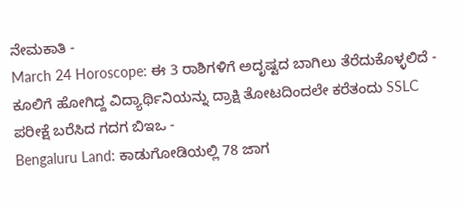ನೇಮಕಾತಿ -
March 24 Horoscope: ಈ 3 ರಾಶಿಗಳಿಗೆ ಅದೃಷ್ಟದ ಬಾಗಿಲು ತೆರೆದುಕೊಳ್ಳಲಿದೆ -
ಕೂಲಿಗೆ ಹೋಗಿದ್ದ ವಿದ್ಯಾರ್ಥಿನಿಯನ್ನು ದ್ರಾಕ್ಷಿ ತೋಟದಿಂದಲೇ ಕರೆತಂದು SSLC ಪರೀಕ್ಷೆ ಬರೆಸಿದ ಗದಗ ಬಿಇಒ -
Bengaluru Land: ಕಾಡುಗೋಡಿಯಲ್ಲಿ 78 ಜಾಗ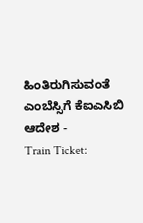ಹಿಂತಿರುಗಿಸುವಂತೆ ಎಂಬೆಸ್ಸಿಗೆ ಕೆಐಎಸಿಬಿ ಆದೇಶ -
Train Ticket: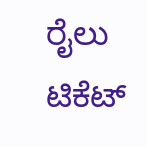ರೈಲು ಟಿಕೆಟ್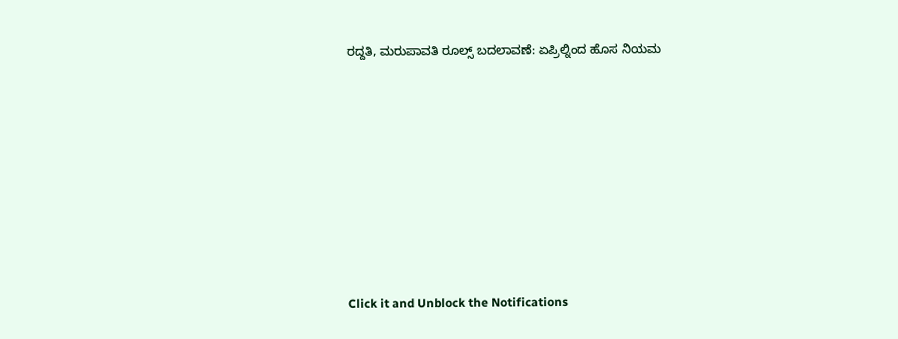ರದ್ದತಿ, ಮರುಪಾವತಿ ರೂಲ್ಸ್ ಬದಲಾವಣೆ: ಏಪ್ರಿಲ್ನಿಂದ ಹೊಸ ನಿಯಮ












Click it and Unblock the Notifications